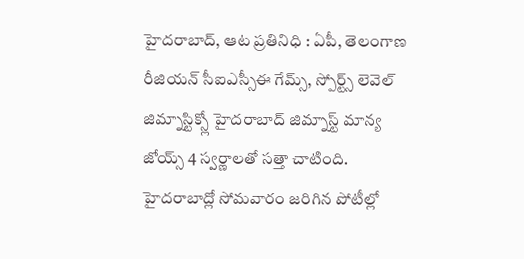హైదరాబాద్, ఆట ప్రతినిధి : ఏపీ, తెలంగాణ రీజియన్ సీఐఎస్సీఈ గేమ్స్, స్పోర్ట్స్ లెవెల్ జిమ్నాస్టిక్స్లో హైదరాబాద్ జిమ్నాస్ట్ మాన్య జోయ్స్ 4 స్వర్ణాలతో సత్తా చాటింది. హైదరాబాద్లో సోమవారం జరిగిన పోటీల్లో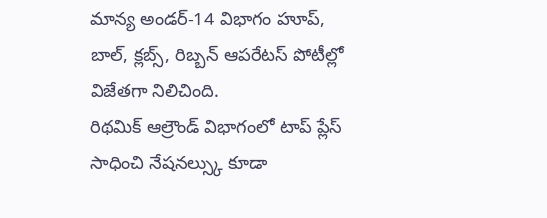మాన్య అండర్-14 విభాగం హూప్, బాల్, క్లబ్స్, రిబ్బన్ ఆపరేటస్ పోటీల్లో విజేతగా నిలిచింది.
రిథమిక్ ఆల్రౌండ్ విభాగంలో టాప్ ప్లేస్ సాధించి నేషనల్స్కు కూడా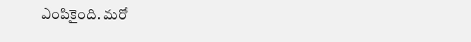ఎంపికైంది. మరో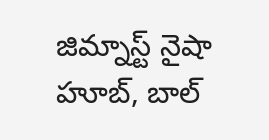జిమ్నాస్ట్ నైషా హూబ్, బాల్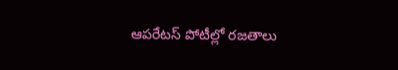ఆపరేటస్ పోటీల్లో రజతాలు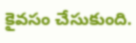కైవసం చేసుకుంది.